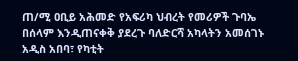ጠ/ሚ ዐቢይ አሕመድ የአፍሪካ ህብረት የመሪዎች ጉባኤ በሰላም እንዲጠናቀቅ ያደረጉ ባለድርሻ አካላትን አመሰገኑ
አዲስ አበባ፣ የካቲት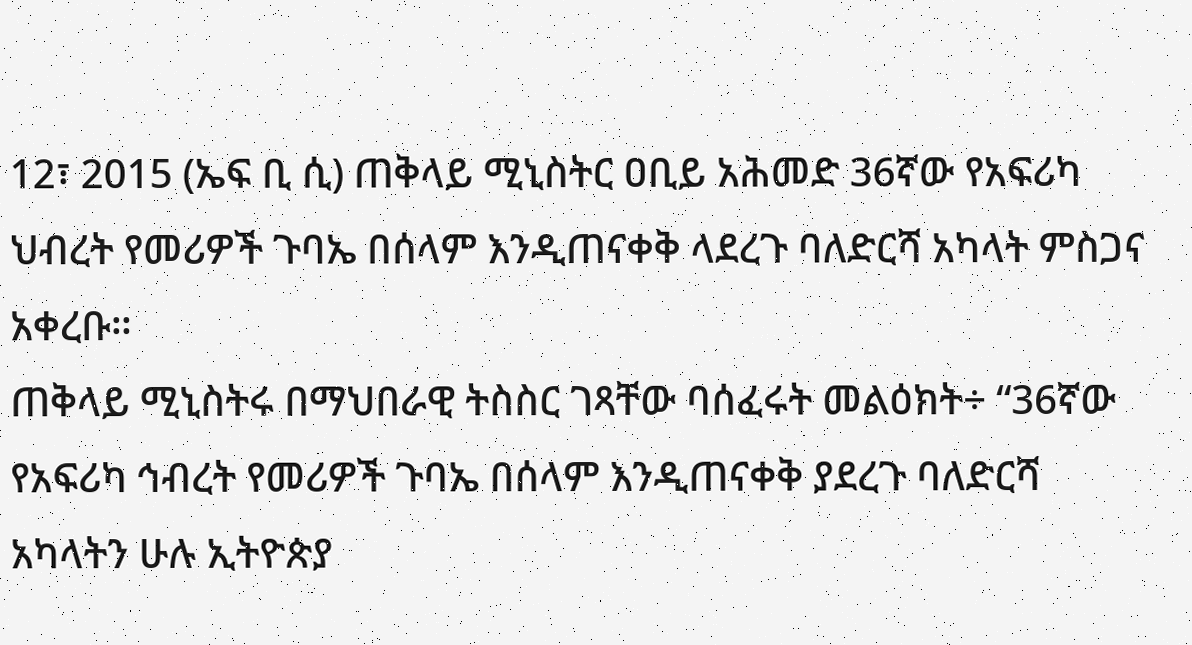12፣ 2015 (ኤፍ ቢ ሲ) ጠቅላይ ሚኒስትር ዐቢይ አሕመድ 36ኛው የአፍሪካ ህብረት የመሪዎች ጉባኤ በሰላም እንዲጠናቀቅ ላደረጉ ባለድርሻ አካላት ምስጋና አቀረቡ።
ጠቅላይ ሚኒስትሩ በማህበራዊ ትስስር ገጻቸው ባሰፈሩት መልዕክት÷ “36ኛው የአፍሪካ ኅብረት የመሪዎች ጉባኤ በሰላም እንዲጠናቀቅ ያደረጉ ባለድርሻ አካላትን ሁሉ ኢትዮጵያ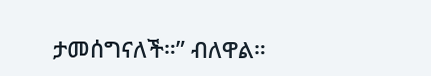ታመሰግናለች።” ብለዋል።